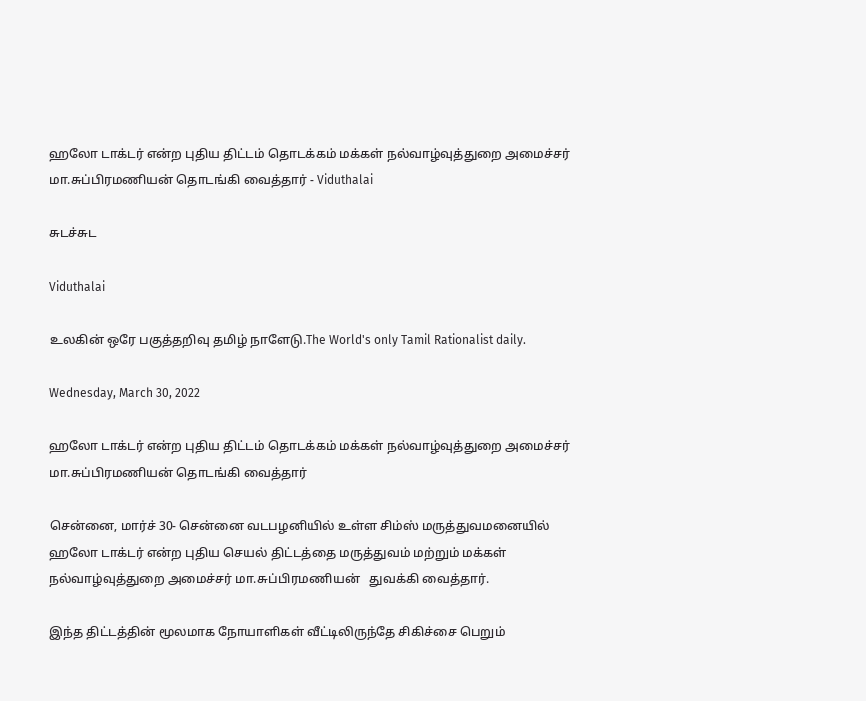ஹலோ டாக்டர் என்ற புதிய திட்டம் தொடக்கம் மக்கள் நல்வாழ்வுத்துறை அமைச்சர் மா.சுப்பிரமணியன் தொடங்கி வைத்தார் - Viduthalai

சுடச்சுட

Viduthalai

உலகின் ஒரே பகுத்தறிவு தமிழ் நாளேடு.The World's only Tamil Rationalist daily.

Wednesday, March 30, 2022

ஹலோ டாக்டர் என்ற புதிய திட்டம் தொடக்கம் மக்கள் நல்வாழ்வுத்துறை அமைச்சர் மா.சுப்பிரமணியன் தொடங்கி வைத்தார்

சென்னை, மார்ச் 30- சென்னை வடபழனியில் உள்ள சிம்ஸ் மருத்துவமனையில் ஹலோ டாக்டர் என்ற புதிய செயல் திட்டத்தை மருத்துவம் மற்றும் மக்கள் நல்வாழ்வுத்துறை அமைச்சர் மா.சுப்பிரமணியன்   துவக்கி வைத்தார்.

இந்த திட்டத்தின் மூலமாக நோயாளிகள் வீட்டிலிருந்தே சிகிச்சை பெறும்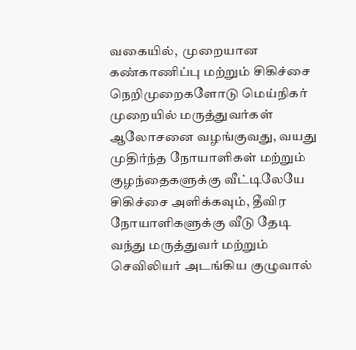வகையில்,  முறையான கண்காணிப்பு மற்றும் சிகிச்சை நெறிமுறைகளோடு மெய்நிகர் முறையில் மருத்துவர்கள் ஆலோசனை வழங்குவது, வயது முதிர்ந்த நோயாளிகள் மற்றும் குழந்தைகளுக்கு வீட்டிலேயே சிகிச்சை அளிக்கவும், தீவிர நோயாளிகளுக்கு வீடு தேடி வந்து மருத்துவர் மற்றும் செவிலியர் அடங்கிய குழுவால்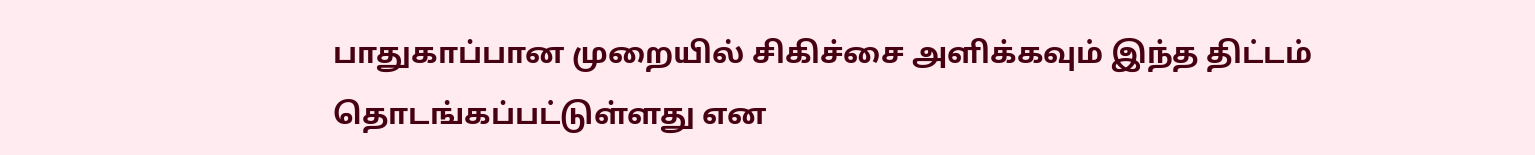பாதுகாப்பான முறையில் சிகிச்சை அளிக்கவும் இந்த திட்டம் தொடங்கப்பட்டுள்ளது என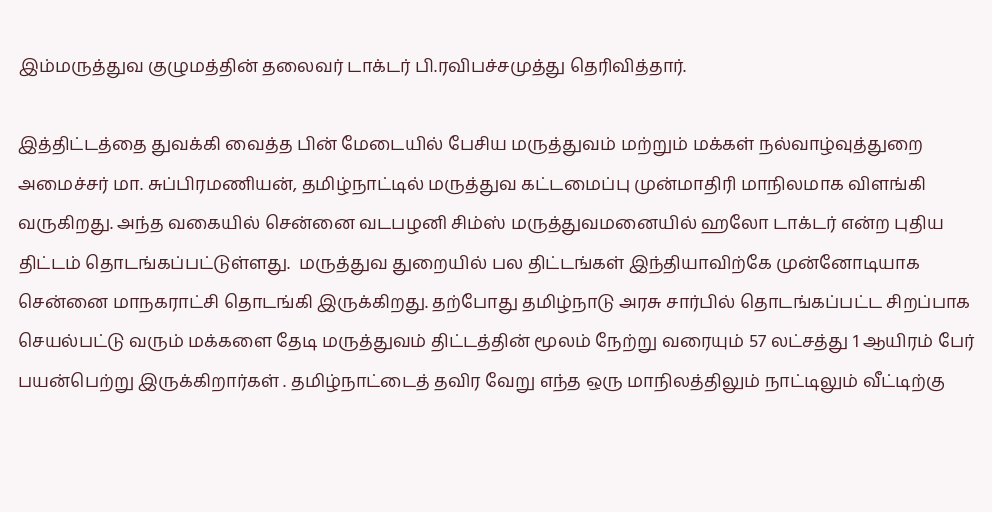இம்மருத்துவ குழுமத்தின் தலைவர் டாக்டர் பி.ரவிபச்சமுத்து தெரிவித்தார்.

இத்திட்டத்தை துவக்கி வைத்த பின் மேடையில் பேசிய மருத்துவம் மற்றும் மக்கள் நல்வாழ்வுத்துறை அமைச்சர் மா. சுப்பிரமணியன், தமிழ்நாட்டில் மருத்துவ கட்டமைப்பு முன்மாதிரி மாநிலமாக விளங்கி வருகிறது. அந்த வகையில் சென்னை வடபழனி சிம்ஸ் மருத்துவமனையில் ஹலோ டாக்டர் என்ற புதிய திட்டம் தொடங்கப்பட்டுள்ளது.  மருத்துவ துறையில் பல திட்டங்கள் இந்தியாவிற்கே முன்னோடியாக சென்னை மாநகராட்சி தொடங்கி இருக்கிறது. தற்போது தமிழ்நாடு அரசு சார்பில் தொடங்கப்பட்ட சிறப்பாக செயல்பட்டு வரும் மக்களை தேடி மருத்துவம் திட்டத்தின் மூலம் நேற்று வரையும் 57 லட்சத்து 1 ஆயிரம் பேர் பயன்பெற்று இருக்கிறார்கள் . தமிழ்நாட்டைத் தவிர வேறு எந்த ஒரு மாநிலத்திலும் நாட்டிலும் வீட்டிற்கு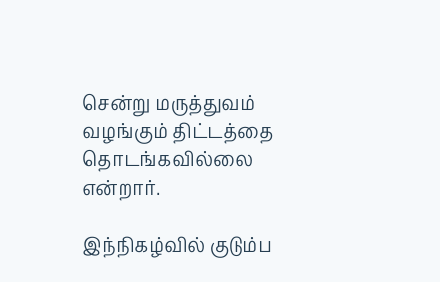சென்று மருத்துவம் வழங்கும் திட்டத்தை தொடங்கவில்லை என்றார்.

இந்நிகழ்வில் குடும்ப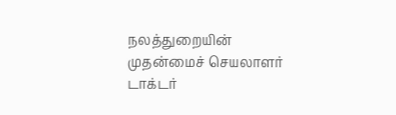நலத்துறையின் முதன்மைச் செயலாளர் டாக்டர்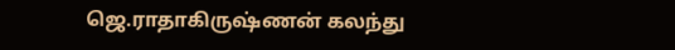ஜெ.ராதாகிருஷ்ணன் கலந்து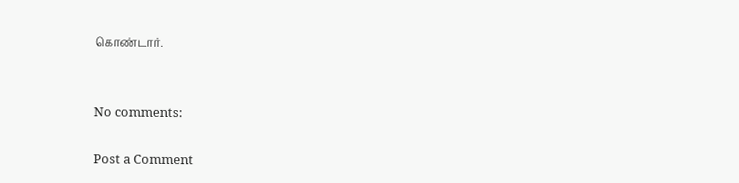கொண்டார்.


No comments:

Post a Comment